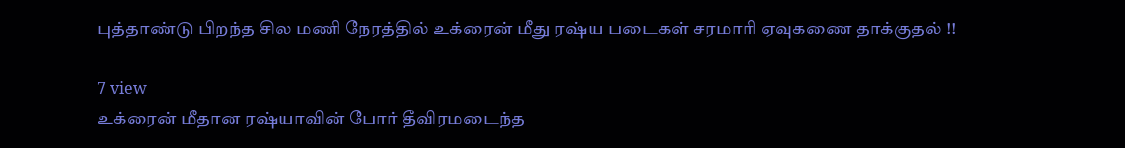புத்தாண்டு பிறந்த சில மணி நேரத்தில் உக்ரைன் மீது ரஷ்ய படைகள் சரமாரி ஏவுகணை தாக்குதல் !!

7 view
உக்ரைன் மீதான ரஷ்யாவின் போர் தீவிரமடைந்த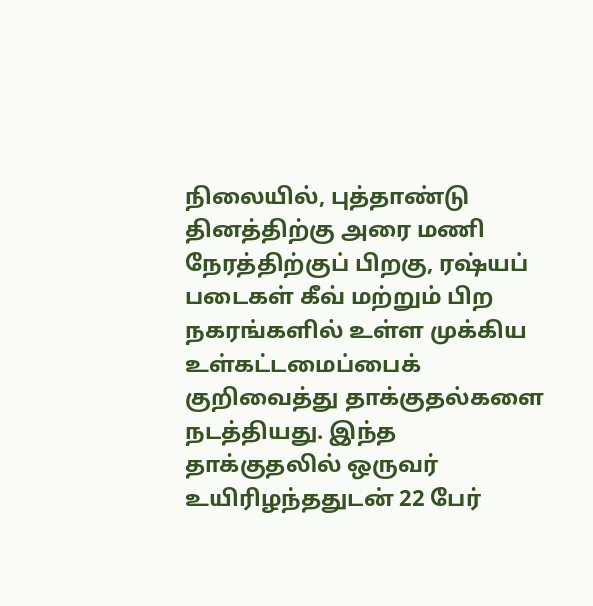நிலையில், புத்தாண்டு தினத்திற்கு அரை மணி நேரத்திற்குப் பிறகு, ரஷ்யப் படைகள் கீவ் மற்றும் பிற நகரங்களில் உள்ள முக்கிய உள்கட்டமைப்பைக் குறிவைத்து தாக்குதல்களை நடத்தியது. இந்த தாக்குதலில் ஒருவர் உயிரிழந்ததுடன் 22 பேர்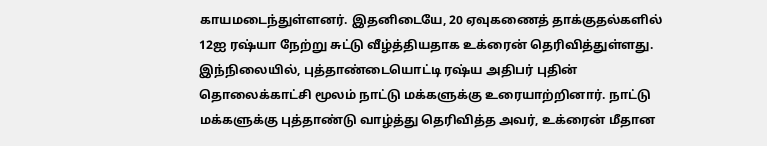காயமடைந்துள்ளனர். இதனிடையே, 20 ஏவுகணைத் தாக்குதல்களில் 12ஐ ரஷ்யா நேற்று சுட்டு வீழ்த்தியதாக உக்ரைன் தெரிவித்துள்ளது. இந்நிலையில், புத்தாண்டையொட்டி ரஷ்ய அதிபர் புதின் தொலைக்காட்சி மூலம் நாட்டு மக்களுக்கு உரையாற்றினார். நாட்டு மக்களுக்கு புத்தாண்டு வாழ்த்து தெரிவித்த அவர், உக்ரைன் மீதான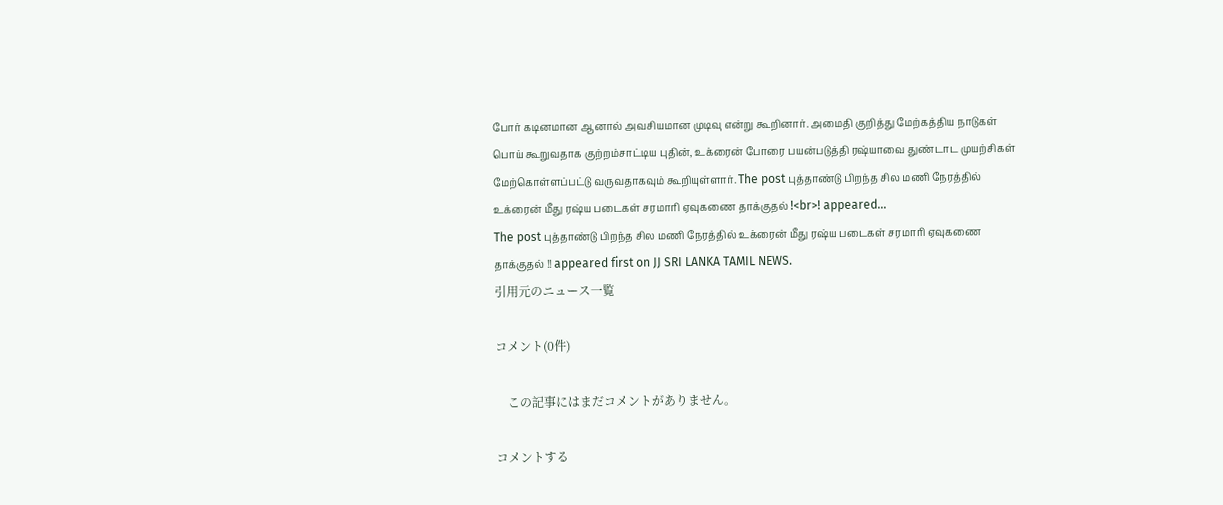போர் கடினமான ஆனால் அவசியமான முடிவு என்று கூறினார். அமைதி குறித்து மேற்கத்திய நாடுகள் பொய் கூறுவதாக குற்றம்சாட்டிய புதின், உக்ரைன் போரை பயன்படுத்தி ரஷ்யாவை துண்டாட முயற்சிகள் மேற்கொள்ளப்பட்டு வருவதாகவும் கூறியுள்ளார். The post புத்தாண்டு பிறந்த சில மணி நேரத்தில் உக்ரைன் மீது ரஷ்ய படைகள் சரமாரி ஏவுகணை தாக்குதல் !<br>! appeared…
The post புத்தாண்டு பிறந்த சில மணி நேரத்தில் உக்ரைன் மீது ரஷ்ய படைகள் சரமாரி ஏவுகணை தாக்குதல் !! appeared first on JJ SRI LANKA TAMIL NEWS.
引用元のニュース一覧

コメント(0件)

    この記事にはまだコメントがありません。

コメントする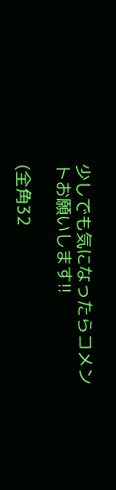少しでも気になったらコメントお願いします!!

(全角32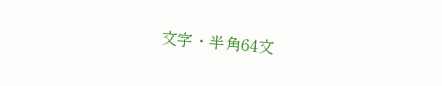文字・半角64文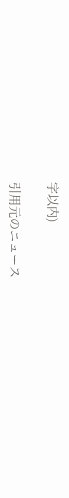字以内)

引用元のニュース